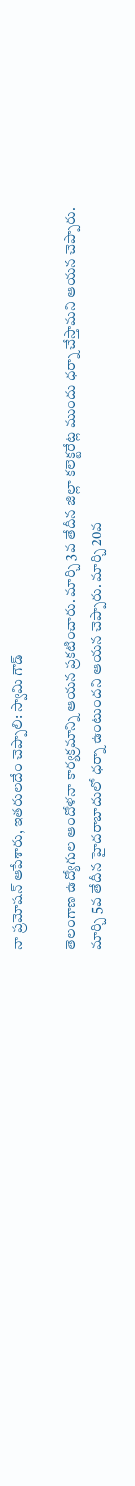నా ప్రమోషన్ ఆపేశారు, ఇతరులదేం చెప్పాలి: స్వామి గౌడ్

తెలంగాణ ఉద్యోగుల ఆందోళనా కార్యక్రమాన్ని ఆయన ప్రకటించారు. మార్చి 3వ తేదీన జిల్లా కలెక్టరేట్ల ముందు ధర్నా చేస్తామని ఆయన చెప్పారు. మార్చి 5వ తేదీన హైదరాబాదులో ధర్నా ఉంటుందని ఆయన చెప్పారు. మార్చి 20వ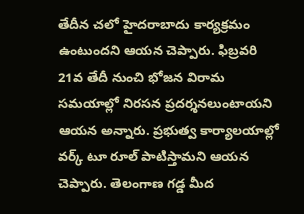తేదీన చలో హైదరాబాదు కార్యక్రమం ఉంటుందని ఆయన చెప్పారు. ఫిబ్రవరి 21వ తేదీ నుంచి భోజన విరామ సమయాల్లో నిరసన ప్రదర్శనలుంటాయని ఆయన అన్నారు. ప్రభుత్వ కార్యాలయాల్లో వర్క్ టూ రూల్ పాటిస్తామని ఆయన చెప్పారు. తెలంగాణ గడ్డ మీద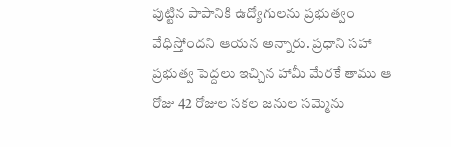పుట్టిన పాపానికి ఉద్యోగులను ప్రభుత్వం వేధిస్తోందని ఆయన అన్నారు. ప్రధాని సహా ప్రభుత్వ పెద్దలు ఇచ్చిన హామీ మేరకే తాము ఆ రోజు 42 రోజుల సకల జనుల సమ్మెను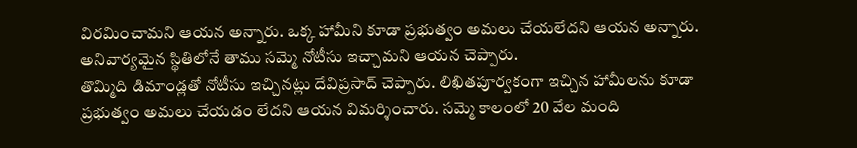విరమించామని ఆయన అన్నారు. ఒక్క హామీని కూడా ప్రభుత్వం అమలు చేయలేదని ఆయన అన్నారు. అనివార్యమైన స్థితిలోనే తాము సమ్మె నోటీసు ఇచ్చామని ఆయన చెప్పారు.
తొమ్మిది డిమాండ్లతో నోటీసు ఇచ్చినట్లు దేవిప్రసాద్ చెప్పారు. లిఖితపూర్వకంగా ఇచ్చిన హామీలను కూడా ప్రభుత్వం అమలు చేయడం లేదని ఆయన విమర్శించారు. సమ్మె కాలంలో 20 వేల మంది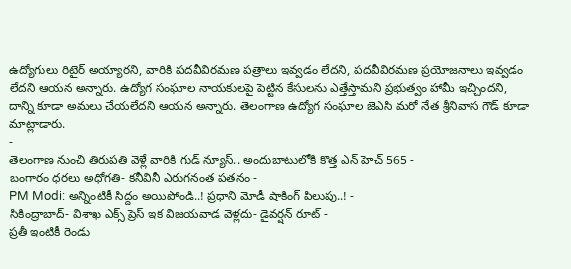ఉద్యోగులు రిటైర్ అయ్యారని, వారికి పదవీవిరమణ పత్రాలు ఇవ్వడం లేదని, పదవీవిరమణ ప్రయోజనాలు ఇవ్వడం లేదని ఆయన అన్నారు. ఉద్యోగ సంఘాల నాయకులపై పెట్టిన కేసులను ఎత్తేస్తామని ప్రభుత్వం హామీ ఇచ్చిందని, దాన్ని కూడా అమలు చేయలేదని ఆయన అన్నారు. తెలంగాణ ఉద్యోగ సంఘాల జెఎసి మరో నేత శ్రీనివాస గౌడ్ కూడా మాట్లాడారు.
-
తెలంగాణ నుంచి తిరుపతి వెళ్లే వారికి గుడ్ న్యూస్.. అందుబాటులోకి కొత్త ఎన్ హెచ్ 565 -
బంగారం ధరలు అధోగతి- కనీవినీ ఎరుగనంత పతనం -
PM Modi: అన్నింటికీ సిద్దం అయిపోండి..! ప్రధాని మోడీ షాకింగ్ పిలుపు..! -
సికింద్రాబాద్- విశాఖ ఎక్స్ ప్రెస్ ఇక విజయవాడ వెళ్లదు- డైవర్షన్ రూట్ -
ప్రతీ ఇంటికీ రెండు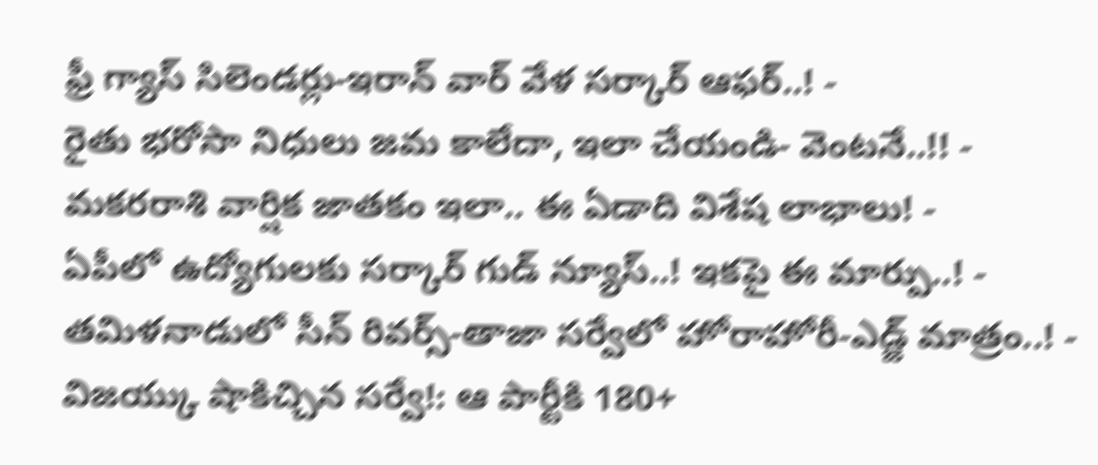ఫ్రీ గ్యాస్ సిలెండర్లు-ఇరాన్ వార్ వేళ సర్కార్ ఆఫర్..! -
రైతు భరోసా నిధులు జమ కాలేదా, ఇలా చేయండి- వెంటనే..!! -
మకరరాశి వార్షిక జాతకం ఇలా.. ఈ ఏడాది విశేష లాభాలు! -
ఏపీలో ఉద్యోగులకు సర్కార్ గుడ్ న్యూస్..! ఇకపై ఈ మార్పు..! -
తమిళనాడులో సీన్ రివర్స్-తాజా సర్వేలో హోరాహోరీ-ఎడ్జ్ మాత్రం..! -
విజయ్కు షాకిచ్చిన సర్వే!: ఆ పార్టీకి 180+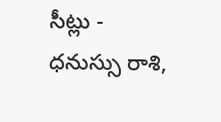సీట్లు -
ధనుస్సు రాశి,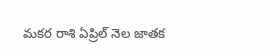మకర రాశి ఏప్రిల్ నెల జాతక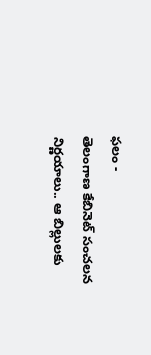ఫలం -
తెలంగాణ కేబినెట్ సంచలన నిర్ణయాలు.. ఆ బిల్లులకు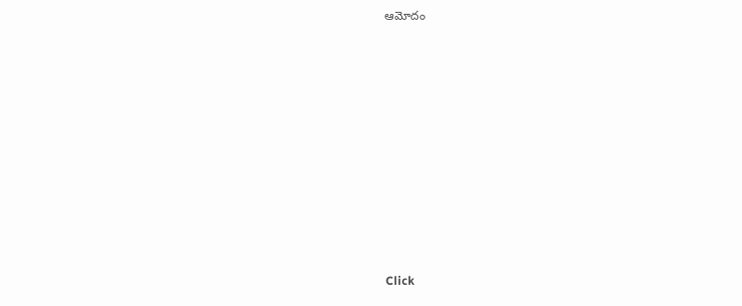ఆమోదం












Click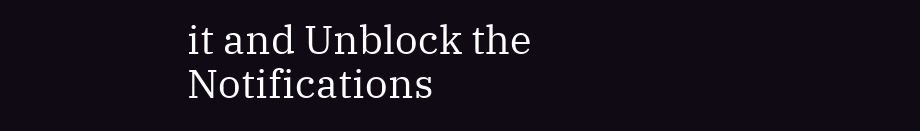it and Unblock the Notifications